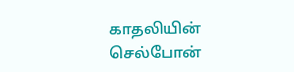காதலியின் செல்போன்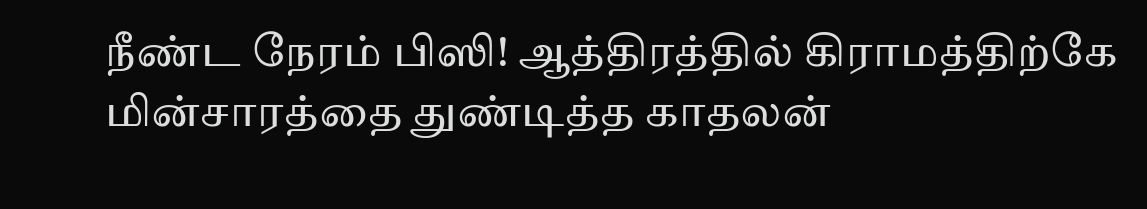நீண்ட நேரம் பிஸி! ஆத்திரத்தில் கிராமத்திற்கே மின்சாரத்தை துண்டித்த காதலன்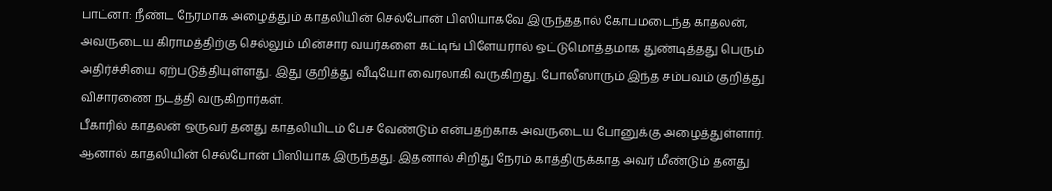பாட்னா: நீண்ட நேரமாக அழைத்தும் காதலியின் செல்போன் பிஸியாகவே இருந்ததால் கோபமடைந்த காதலன், அவருடைய கிராமத்திற்கு செல்லும் மின்சார வயர்களை கட்டிங் பிளேயரால் ஒட்டுமொத்தமாக துண்டித்தது பெரும் அதிர்ச்சியை ஏற்படுத்தியுள்ளது. இது குறித்து வீடியோ வைரலாகி வருகிறது. போலீஸாரும் இந்த சம்பவம் குறித்து விசாரணை நடத்தி வருகிறார்கள்.
பீகாரில் காதலன் ஒருவர் தனது காதலியிடம் பேச வேண்டும் என்பதற்காக அவருடைய போனுக்கு அழைத்துள்ளார். ஆனால் காதலியின் செல்போன் பிஸியாக இருந்தது. இதனால் சிறிது நேரம் காத்திருக்காத அவர் மீண்டும் தனது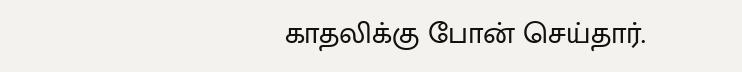காதலிக்கு போன் செய்தார்.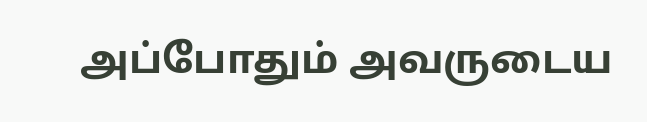அப்போதும் அவருடைய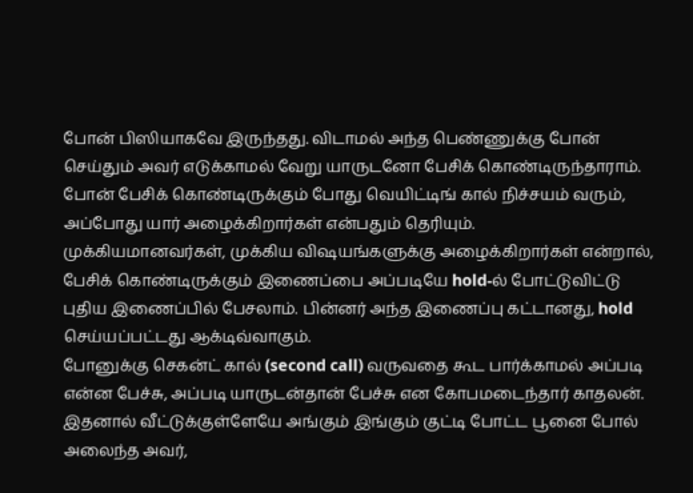போன் பிஸியாகவே இருந்தது. விடாமல் அந்த பெண்ணுக்கு போன் செய்தும் அவர் எடுக்காமல் வேறு யாருடனோ பேசிக் கொண்டிருந்தாராம். போன் பேசிக் கொண்டிருக்கும் போது வெயிட்டிங் கால் நிச்சயம் வரும், அப்போது யார் அழைக்கிறார்கள் என்பதும் தெரியும்.
முக்கியமானவர்கள், முக்கிய விஷயங்களுக்கு அழைக்கிறார்கள் என்றால், பேசிக் கொண்டிருக்கும் இணைப்பை அப்படியே hold-ல் போட்டுவிட்டு புதிய இணைப்பில் பேசலாம். பின்னர் அந்த இணைப்பு கட்டானது, hold செய்யப்பட்டது ஆக்டிவ்வாகும்.
போனுக்கு செகன்ட் கால் (second call) வருவதை கூட பார்க்காமல் அப்படி என்ன பேச்சு, அப்படி யாருடன்தான் பேச்சு என கோபமடைந்தார் காதலன். இதனால் வீட்டுக்குள்ளேயே அங்கும் இங்கும் குட்டி போட்ட பூனை போல் அலைந்த அவர்,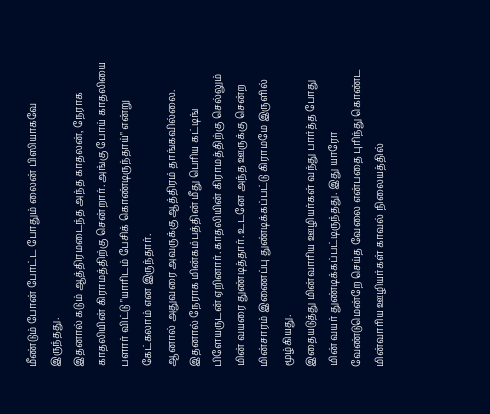மீண்டும் போன் போட்ட போதும் லைன் பிஸியாகவே இருந்தது.
இதனால் கடும் ஆத்திரமடைந்த அந்த காதலன், நேராக காதலியின் கிராமத்திற்கு சென்றார். அங்கு போய் காதலியை பளார் விட்டு "யாரிடம் பேசிக் கொண்டிருந்தாய்" என்று கேட்கலாம் என இருந்தார்.
ஆனால் அதுவரை அவருக்கு ஆத்திரம் தாங்கவில்லை. இதனால் நேராக மின்கம்பத்தின் மீது பெரிய கட்டிங் பிளேயருடன் ஏறினார். காதலியின் கிராமத்திற்கு செல்லும் மின் வயரை துண்டித்தார். உடனே அந்த ஊருக்கு சென்ற மின்சாரம் இணைப்பு துண்டிக்கப்பட்டு கிராமமே இருளில் மூழ்கியது.
இதையடுத்து மின்வாரிய ஊழியர்கள் வந்து பார்த்த போது மின் வயர் துண்டிக்கப்பட்டிருந்தது. இது யாரோ வேண்டுமென்றே செய்த வேலை என்பதை புரிந்து கொண்ட மின்வாரிய ஊழியர்கள் காவல் நிலையத்தில்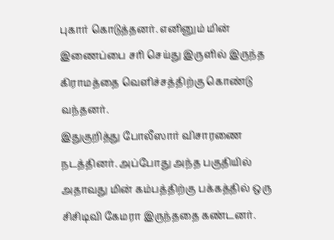புகார் கொடுத்தனர். எனினும் மின் இணைப்பை சரி செய்து இருளில் இருந்த கிராமத்தை வெளிச்சத்திற்கு கொண்டு வந்தனர்.
இதுகுறித்து போலீஸார் விசாரணை நடத்தினர். அப்போது அந்த பகுதியில் அதாவது மின் கம்பத்திற்கு பக்கத்தில் ஒரு சிசிடிவி கேமரா இருந்ததை கண்டனர்.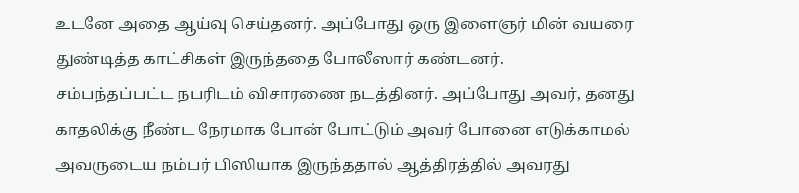உடனே அதை ஆய்வு செய்தனர். அப்போது ஒரு இளைஞர் மின் வயரை துண்டித்த காட்சிகள் இருந்ததை போலீஸார் கண்டனர்.
சம்பந்தப்பட்ட நபரிடம் விசாரணை நடத்தினர். அப்போது அவர், தனது காதலிக்கு நீண்ட நேரமாக போன் போட்டும் அவர் போனை எடுக்காமல் அவருடைய நம்பர் பிஸியாக இருந்ததால் ஆத்திரத்தில் அவரது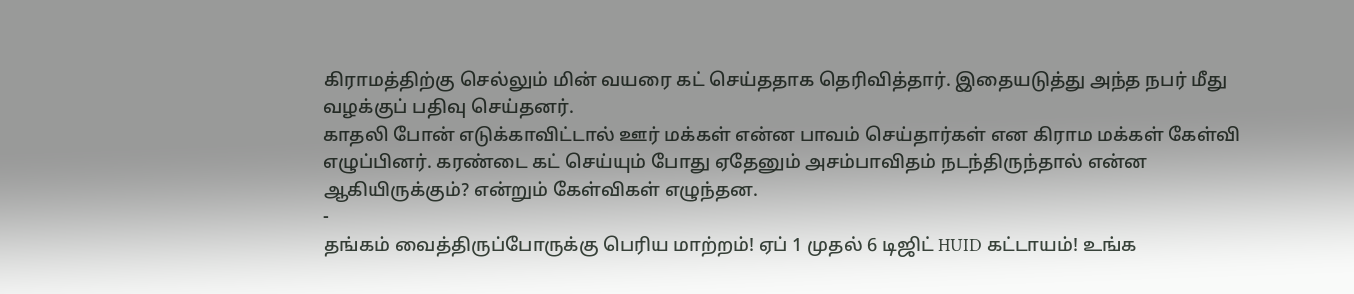கிராமத்திற்கு செல்லும் மின் வயரை கட் செய்ததாக தெரிவித்தார். இதையடுத்து அந்த நபர் மீது வழக்குப் பதிவு செய்தனர்.
காதலி போன் எடுக்காவிட்டால் ஊர் மக்கள் என்ன பாவம் செய்தார்கள் என கிராம மக்கள் கேள்வி எழுப்பினர். கரண்டை கட் செய்யும் போது ஏதேனும் அசம்பாவிதம் நடந்திருந்தால் என்ன ஆகியிருக்கும்? என்றும் கேள்விகள் எழுந்தன.
-
தங்கம் வைத்திருப்போருக்கு பெரிய மாற்றம்! ஏப் 1 முதல் 6 டிஜிட் HUID கட்டாயம்! உங்க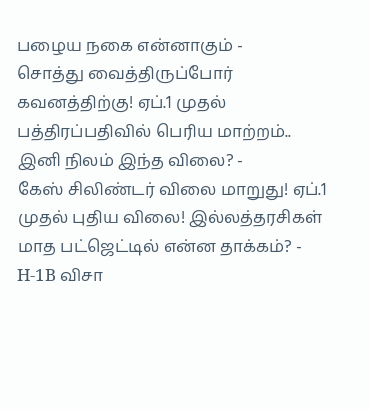பழைய நகை என்னாகும் -
சொத்து வைத்திருப்போர் கவனத்திற்கு! ஏப்.1 முதல் பத்திரப்பதிவில் பெரிய மாற்றம்.. இனி நிலம் இந்த விலை? -
கேஸ் சிலிண்டர் விலை மாறுது! ஏப்.1 முதல் புதிய விலை! இல்லத்தரசிகள் மாத பட்ஜெட்டில் என்ன தாக்கம்? -
H-1B விசா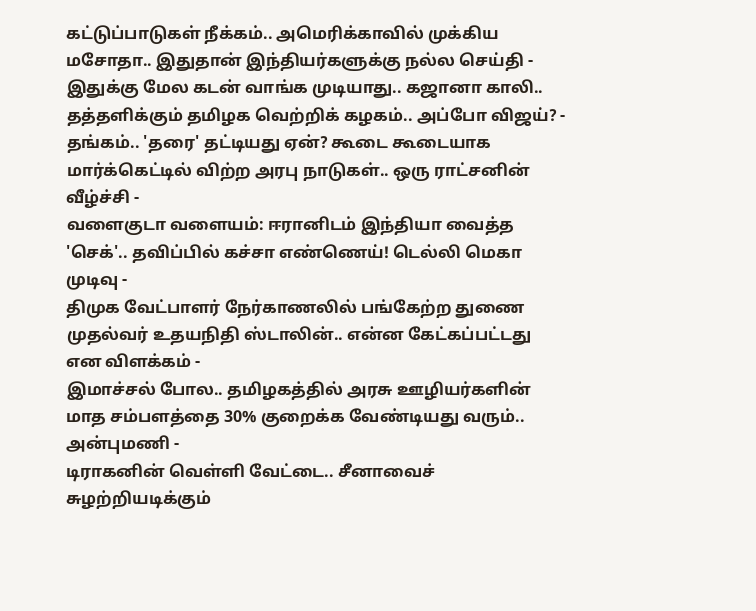கட்டுப்பாடுகள் நீக்கம்.. அமெரிக்காவில் முக்கிய மசோதா.. இதுதான் இந்தியர்களுக்கு நல்ல செய்தி -
இதுக்கு மேல கடன் வாங்க முடியாது.. கஜானா காலி.. தத்தளிக்கும் தமிழக வெற்றிக் கழகம்.. அப்போ விஜய்? -
தங்கம்.. 'தரை' தட்டியது ஏன்? கூடை கூடையாக மார்க்கெட்டில் விற்ற அரபு நாடுகள்.. ஒரு ராட்சனின் வீழ்ச்சி -
வளைகுடா வளையம்: ஈரானிடம் இந்தியா வைத்த 'செக்'.. தவிப்பில் கச்சா எண்ணெய்! டெல்லி மெகா முடிவு -
திமுக வேட்பாளர் நேர்காணலில் பங்கேற்ற துணை முதல்வர் உதயநிதி ஸ்டாலின்.. என்ன கேட்கப்பட்டது என விளக்கம் -
இமாச்சல் போல.. தமிழகத்தில் அரசு ஊழியர்களின் மாத சம்பளத்தை 30% குறைக்க வேண்டியது வரும்.. அன்புமணி -
டிராகனின் வெள்ளி வேட்டை.. சீனாவைச் சுழற்றியடிக்கும்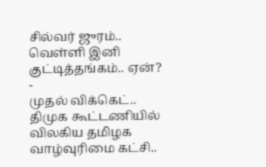சில்வர் ஜுரம்.. வெள்ளி இனி குட்டித்தங்கம்.. ஏன்? -
முதல் விக்கெட்.. திமுக கூட்டணியில் விலகிய தமிழக வாழ்வுரிமை கட்சி..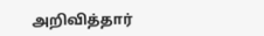அறிவித்தார்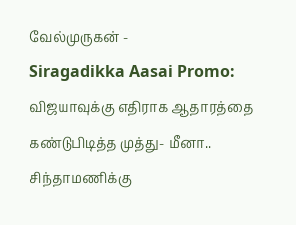வேல்முருகன் -
Siragadikka Aasai Promo: விஜயாவுக்கு எதிராக ஆதாரத்தை கண்டுபிடித்த முத்து- மீனா.. சிந்தாமணிக்கு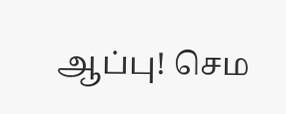ஆப்பு! செம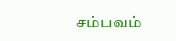சம்பவம்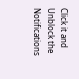Click it and Unblock the Notifications